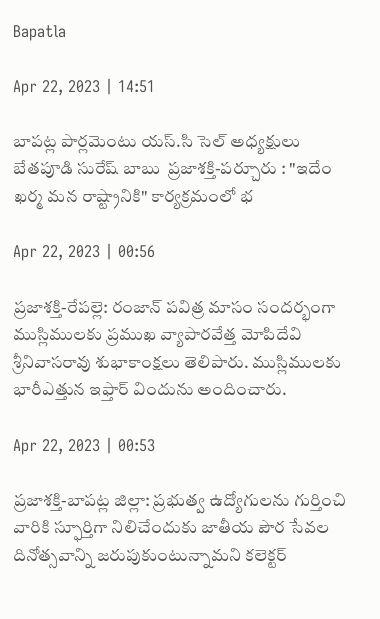Bapatla

Apr 22, 2023 | 14:51

బాపట్ల పార్లమెంటు యస్.సి సెల్ అధ్యక్షులు బేతపూడి సురేష్ బాబు  ప్రజాశక్తి-పర్చూరు : "ఇదేం ఖర్మ మన రాష్ట్రానికి" కార్యక్రమంలో భ

Apr 22, 2023 | 00:56

ప్రజాశక్తి-రేపల్లె: రంజాన్‌ పవిత్ర మాసం సందర్భంగా ముస్లిములకు ప్రముఖ వ్యాపారవేత్త మోపిదేవి శ్రీనివాసరావు శుభాకాంక్షలు తెలిపారు. ముస్లిములకు భారీఎత్తున ఇఫ్తార్‌ విందును అందించారు.

Apr 22, 2023 | 00:53

ప్రజాశక్తి-బాపట్ల జిల్లా: ప్రభుత్వ ఉద్యోగులను గుర్తించి వారికి స్ఫూర్తిగా నిలిచేందుకు జాతీయ పౌర సేవల దినోత్సవాన్ని జరుపుకుంటున్నామని కలెక్టర్‌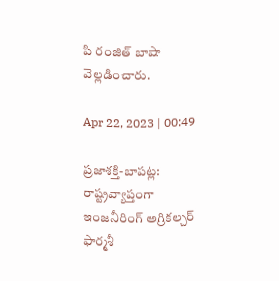పి రంజిత్‌ బాషా వెల్లడించారు.

Apr 22, 2023 | 00:49

ప్రజాశక్తి-బాపట్ల: రాష్ట్రవ్యాప్తంగా ఇంజనీరింగ్‌ అగ్రికల్చర్‌ ఫార్మశీ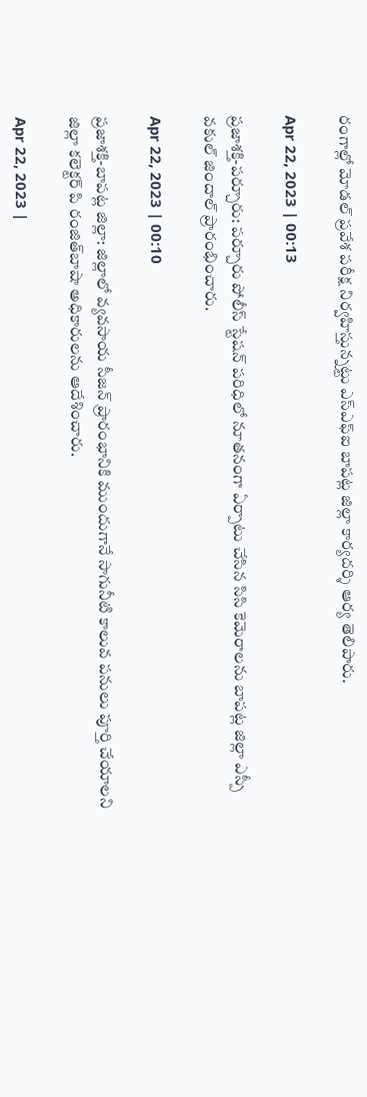రంగాల్లో మోడల్‌ ప్రవేశ పరీక్ష నిర్వహిస్తున్నట్టు ఎస్‌ఎఫ్‌ఐ బాపట్ల జిల్లా కార్యదర్శి ఆర్య తెలిపారు.

Apr 22, 2023 | 00:13

ప్రజాశక్తి-పర్చూరు: పర్చూరు పోలీస్‌ స్టేషన్‌ పరిధిలో నూతనంగా ఏర్పాటు చేసిన సిసి కెమెరాలను బాపట్ల జిల్లా ఎస్పీ వకుల్‌ జిందాల్‌ ప్రారంభించారు.

Apr 22, 2023 | 00:10

ప్రజాశక్తి-బాపట్ల జిల్లా: జిల్లాలో వ్యవసాయ సీజన్‌ ప్రారంభానికి ముందుగానే సాగునీటి కాలువ పనులు పూర్తి చేయాలని జిల్లా కలెక్టర్‌ పి రంజిత్‌బాషా అధికారులను ఆదేశించారు.

Apr 22, 2023 |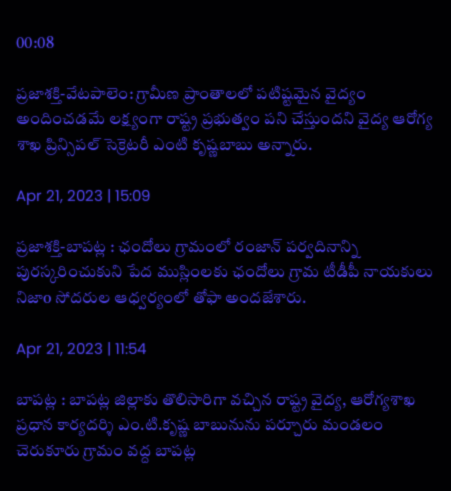00:08

ప్రజాశక్తి-వేటపాలెం: గ్రామీణ ప్రాంతాలలో పటిష్టమైన వైద్యం అందించడమే లక్ష్యంగా రాష్ట్ర ప్రభుత్వం పని చేస్తుందని వైద్య ఆరోగ్య శాఖ ప్రిన్సిపల్‌ సెక్రెటరీ ఎంటి కృష్ణబాబు అన్నారు.

Apr 21, 2023 | 15:09

ప్రజాశక్తి-బాపట్ల : ఛందోలు గ్రామంలో రంజాన్ పర్వదినాన్ని పురస్కరించుకుని పేద ముస్లింలకు ఛందోలు గ్రామ టీడీపీ నాయకులు నిజాo సోదరుల ఆధ్వర్యంలో తోఫా అందజేశారు.

Apr 21, 2023 | 11:54

బాపట్ల : బాపట్ల జిల్లాకు తొలిసారిగా వచ్చిన రాష్ట్ర వైద్య, ఆరోగ్యశాఖ ప్రధాన కార్యదర్శి ఎం.టి.కృష్ణ బాబునును పర్చూరు మండలం చెరుకూరు గ్రామం వద్ద బాపట్ల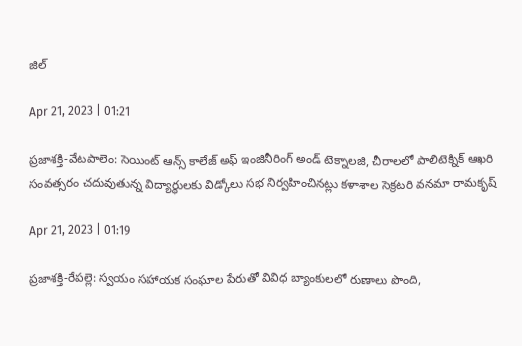జిల్

Apr 21, 2023 | 01:21

ప్రజాశక్తి-వేటపాలెం: సెయింట్‌ ఆన్స్‌ కాలేజ్‌ అఫ్‌ ఇంజినీరింగ్‌ అండ్‌ టెక్నాలజి, చీరాలలో పాలిటెక్నిక్‌ ఆఖరి సంవత్సరం చదువుతున్న విద్యార్థులకు విడ్కోలు సభ నిర్వహించినట్లు కళాశాల సెక్రటరి వనమా రామకృష్

Apr 21, 2023 | 01:19

ప్రజాశక్తి-రేపల్లె: స్వయం సహాయక సంఘాల పేరుతో వివిధ బ్యాంకులలో రుణాలు పొంది,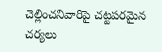చెల్లించనివారిపై చట్టపరమైన చర్యలు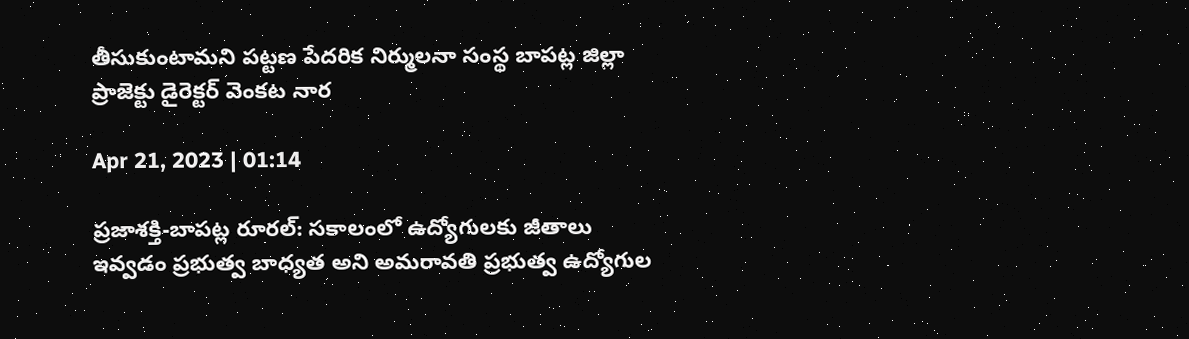తీసుకుంటామని పట్టణ పేదరిక నిర్ములనా సంస్థ బాపట్ల జిల్లా ప్రాజెక్టు డైరెక్టర్‌ వెంకట నార

Apr 21, 2023 | 01:14

ప్రజాశక్తి-బాపట్ల రూరల్‌: సకాలంలో ఉద్యోగులకు జీతాలు ఇవ్వడం ప్రభుత్వ బాధ్యత అని అమరావతి ప్రభుత్వ ఉద్యోగుల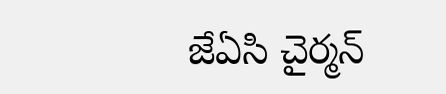జేఏసి చైర్మన్‌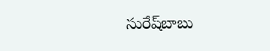సురేష్‌బాబు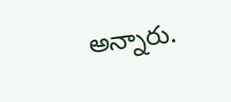అన్నారు.